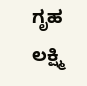ಗೃಹ ಲಕ್ಷ್ಮಿ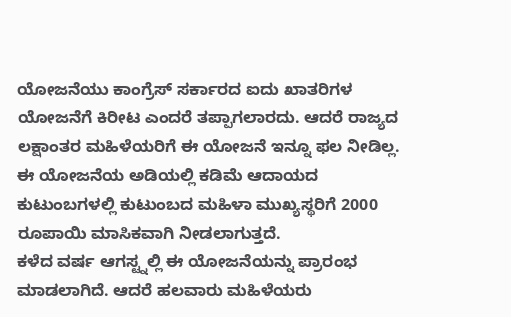ಯೋಜನೆಯು ಕಾಂಗ್ರೆಸ್ ಸರ್ಕಾರದ ಐದು ಖಾತರಿಗಳ ಯೋಜನೆಗೆ ಕಿರೀಟ ಎಂದರೆ ತಪ್ಪಾಗಲಾರದು. ಆದರೆ ರಾಜ್ಯದ ಲಕ್ಷಾಂತರ ಮಹಿಳೆಯರಿಗೆ ಈ ಯೋಜನೆ ಇನ್ನೂ ಫಲ ನೀಡಿಲ್ಲ. ಈ ಯೋಜನೆಯ ಅಡಿಯಲ್ಲಿ ಕಡಿಮೆ ಆದಾಯದ ಕುಟುಂಬಗಳಲ್ಲಿ ಕುಟುಂಬದ ಮಹಿಳಾ ಮುಖ್ಯಸ್ಥರಿಗೆ 2000 ರೂಪಾಯಿ ಮಾಸಿಕವಾಗಿ ನೀಡಲಾಗುತ್ತದೆ.
ಕಳೆದ ವರ್ಷ ಆಗಸ್ಟ್ನಲ್ಲಿ ಈ ಯೋಜನೆಯನ್ನು ಪ್ರಾರಂಭ ಮಾಡಲಾಗಿದೆ. ಆದರೆ ಹಲವಾರು ಮಹಿಳೆಯರು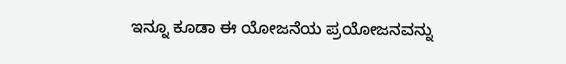ಇನ್ನೂ ಕೂಡಾ ಈ ಯೋಜನೆಯ ಪ್ರಯೋಜನವನ್ನು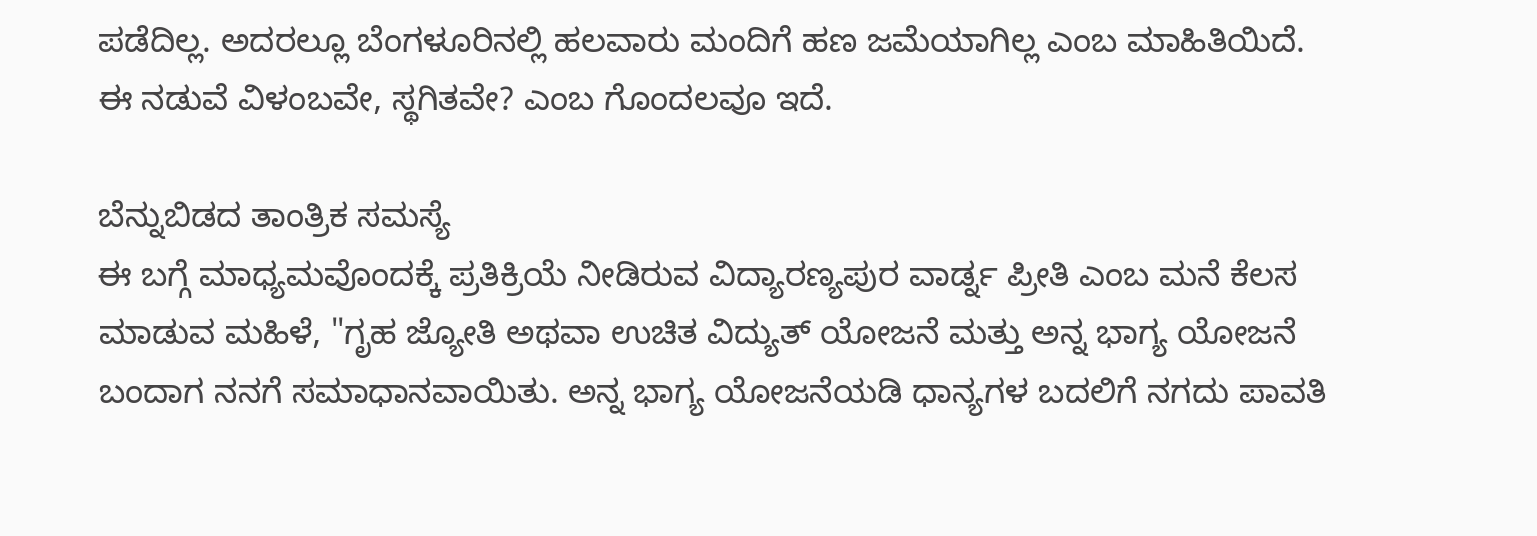ಪಡೆದಿಲ್ಲ. ಅದರಲ್ಲೂ ಬೆಂಗಳೂರಿನಲ್ಲಿ ಹಲವಾರು ಮಂದಿಗೆ ಹಣ ಜಮೆಯಾಗಿಲ್ಲ ಎಂಬ ಮಾಹಿತಿಯಿದೆ. ಈ ನಡುವೆ ವಿಳಂಬವೇ, ಸ್ಥಗಿತವೇ? ಎಂಬ ಗೊಂದಲವೂ ಇದೆ.

ಬೆನ್ನುಬಿಡದ ತಾಂತ್ರಿಕ ಸಮಸ್ಯೆ
ಈ ಬಗ್ಗೆ ಮಾಧ್ಯಮವೊಂದಕ್ಕೆ ಪ್ರತಿಕ್ರಿಯೆ ನೀಡಿರುವ ವಿದ್ಯಾರಣ್ಯಪುರ ವಾರ್ಡ್ನ ಪ್ರೀತಿ ಎಂಬ ಮನೆ ಕೆಲಸ ಮಾಡುವ ಮಹಿಳೆ, "ಗೃಹ ಜ್ಯೋತಿ ಅಥವಾ ಉಚಿತ ವಿದ್ಯುತ್ ಯೋಜನೆ ಮತ್ತು ಅನ್ನ ಭಾಗ್ಯ ಯೋಜನೆ ಬಂದಾಗ ನನಗೆ ಸಮಾಧಾನವಾಯಿತು. ಅನ್ನ ಭಾಗ್ಯ ಯೋಜನೆಯಡಿ ಧಾನ್ಯಗಳ ಬದಲಿಗೆ ನಗದು ಪಾವತಿ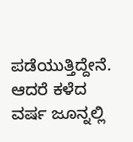ಪಡೆಯುತ್ತಿದ್ದೇನೆ. ಆದರೆ ಕಳೆದ ವರ್ಷ ಜೂನ್ನಲ್ಲಿ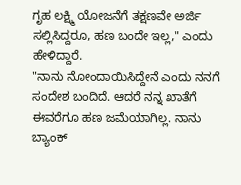ಗೃಹ ಲಕ್ಷ್ಮಿ ಯೋಜನೆಗೆ ತಕ್ಷಣವೇ ಅರ್ಜಿ ಸಲ್ಲಿಸಿದ್ದರೂ, ಹಣ ಬಂದೇ ಇಲ್ಲ," ಎಂದು ಹೇಳಿದ್ದಾರೆ.
"ನಾನು ನೋಂದಾಯಿಸಿದ್ದೇನೆ ಎಂದು ನನಗೆ ಸಂದೇಶ ಬಂದಿದೆ. ಆದರೆ ನನ್ನ ಖಾತೆಗೆ ಈವರೆಗೂ ಹಣ ಜಮೆಯಾಗಿಲ್ಲ. ನಾನು ಬ್ಯಾಂಕ್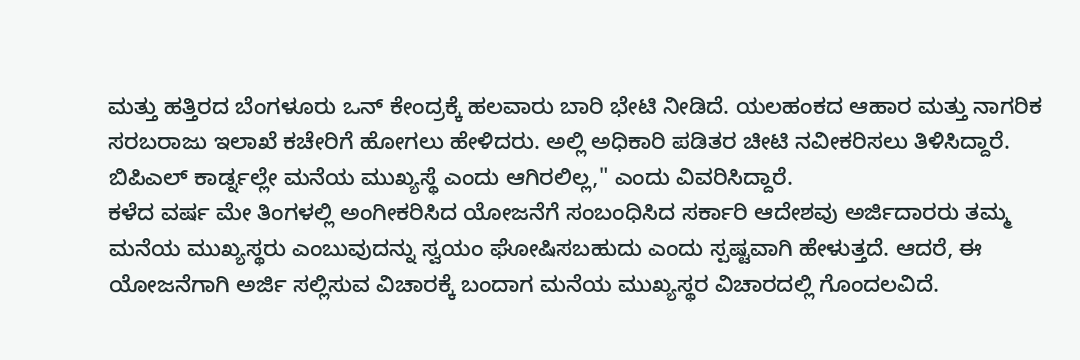ಮತ್ತು ಹತ್ತಿರದ ಬೆಂಗಳೂರು ಒನ್ ಕೇಂದ್ರಕ್ಕೆ ಹಲವಾರು ಬಾರಿ ಭೇಟಿ ನೀಡಿದೆ. ಯಲಹಂಕದ ಆಹಾರ ಮತ್ತು ನಾಗರಿಕ ಸರಬರಾಜು ಇಲಾಖೆ ಕಚೇರಿಗೆ ಹೋಗಲು ಹೇಳಿದರು. ಅಲ್ಲಿ ಅಧಿಕಾರಿ ಪಡಿತರ ಚೀಟಿ ನವೀಕರಿಸಲು ತಿಳಿಸಿದ್ದಾರೆ. ಬಿಪಿಎಲ್ ಕಾರ್ಡ್ನಲ್ಲೇ ಮನೆಯ ಮುಖ್ಯಸ್ಥೆ ಎಂದು ಆಗಿರಲಿಲ್ಲ," ಎಂದು ವಿವರಿಸಿದ್ದಾರೆ.
ಕಳೆದ ವರ್ಷ ಮೇ ತಿಂಗಳಲ್ಲಿ ಅಂಗೀಕರಿಸಿದ ಯೋಜನೆಗೆ ಸಂಬಂಧಿಸಿದ ಸರ್ಕಾರಿ ಆದೇಶವು ಅರ್ಜಿದಾರರು ತಮ್ಮ ಮನೆಯ ಮುಖ್ಯಸ್ಥರು ಎಂಬುವುದನ್ನು ಸ್ವಯಂ ಘೋಷಿಸಬಹುದು ಎಂದು ಸ್ಪಷ್ಟವಾಗಿ ಹೇಳುತ್ತದೆ. ಆದರೆ, ಈ ಯೋಜನೆಗಾಗಿ ಅರ್ಜಿ ಸಲ್ಲಿಸುವ ವಿಚಾರಕ್ಕೆ ಬಂದಾಗ ಮನೆಯ ಮುಖ್ಯಸ್ಥರ ವಿಚಾರದಲ್ಲಿ ಗೊಂದಲವಿದೆ.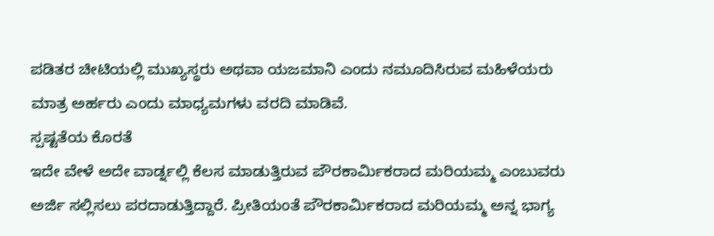ಪಡಿತರ ಚೀಟಿಯಲ್ಲಿ ಮುಖ್ಯಸ್ಥರು ಅಥವಾ ಯಜಮಾನಿ ಎಂದು ನಮೂದಿಸಿರುವ ಮಹಿಳೆಯರು ಮಾತ್ರ ಅರ್ಹರು ಎಂದು ಮಾಧ್ಯಮಗಳು ವರದಿ ಮಾಡಿವೆ.
ಸ್ಪಷ್ಟತೆಯ ಕೊರತೆ
ಇದೇ ವೇಳೆ ಅದೇ ವಾರ್ಡ್ನಲ್ಲಿ ಕೆಲಸ ಮಾಡುತ್ತಿರುವ ಪೌರಕಾರ್ಮಿಕರಾದ ಮರಿಯಮ್ಮ ಎಂಬುವರು ಅರ್ಜಿ ಸಲ್ಲಿಸಲು ಪರದಾಡುತ್ತಿದ್ದಾರೆ. ಪ್ರೀತಿಯಂತೆ ಪೌರಕಾರ್ಮಿಕರಾದ ಮರಿಯಮ್ಮ ಅನ್ನ ಭಾಗ್ಯ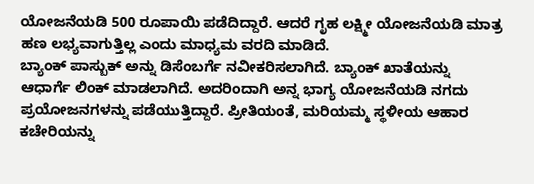ಯೋಜನೆಯಡಿ 500 ರೂಪಾಯಿ ಪಡೆದಿದ್ದಾರೆ. ಆದರೆ ಗೃಹ ಲಕ್ಷ್ಮೀ ಯೋಜನೆಯಡಿ ಮಾತ್ರ ಹಣ ಲಭ್ಯವಾಗುತ್ತಿಲ್ಲ ಎಂದು ಮಾಧ್ಯಮ ವರದಿ ಮಾಡಿದೆ.
ಬ್ಯಾಂಕ್ ಪಾಸ್ಬುಕ್ ಅನ್ನು ಡಿಸೆಂಬರ್ಗೆ ನವೀಕರಿಸಲಾಗಿದೆ. ಬ್ಯಾಂಕ್ ಖಾತೆಯನ್ನು ಆಧಾರ್ಗೆ ಲಿಂಕ್ ಮಾಡಲಾಗಿದೆ. ಅದರಿಂದಾಗಿ ಅನ್ನ ಭಾಗ್ಯ ಯೋಜನೆಯಡಿ ನಗದು ಪ್ರಯೋಜನಗಳನ್ನು ಪಡೆಯುತ್ತಿದ್ದಾರೆ. ಪ್ರೀತಿಯಂತೆ, ಮರಿಯಮ್ಮ ಸ್ಥಳೀಯ ಆಹಾರ ಕಚೇರಿಯನ್ನು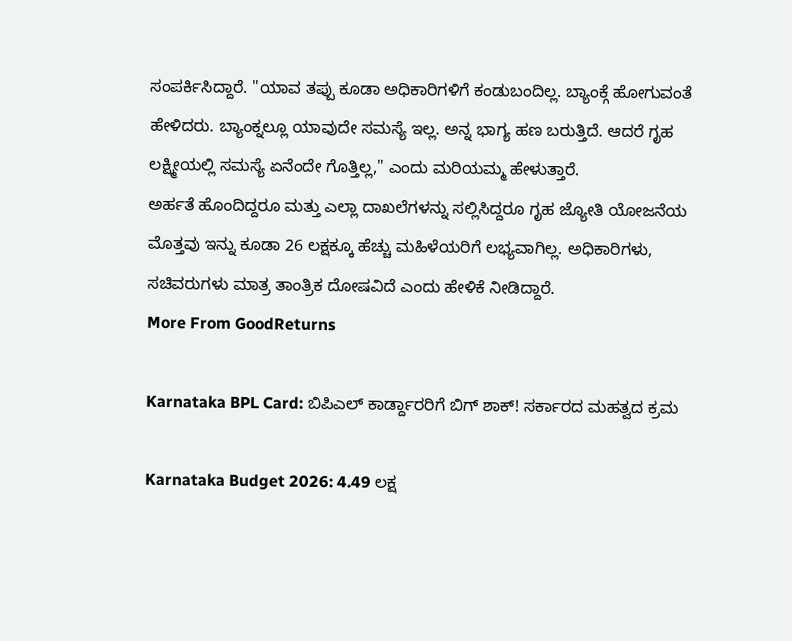ಸಂಪರ್ಕಿಸಿದ್ದಾರೆ. "ಯಾವ ತಪ್ಪು ಕೂಡಾ ಅಧಿಕಾರಿಗಳಿಗೆ ಕಂಡುಬಂದಿಲ್ಲ. ಬ್ಯಾಂಕ್ಗೆ ಹೋಗುವಂತೆ ಹೇಳಿದರು. ಬ್ಯಾಂಕ್ನಲ್ಲೂ ಯಾವುದೇ ಸಮಸ್ಯೆ ಇಲ್ಲ. ಅನ್ನ ಭಾಗ್ಯ ಹಣ ಬರುತ್ತಿದೆ. ಆದರೆ ಗೃಹ ಲಕ್ಷ್ಮೀಯಲ್ಲಿ ಸಮಸ್ಯೆ ಏನೆಂದೇ ಗೊತ್ತಿಲ್ಲ," ಎಂದು ಮರಿಯಮ್ಮ ಹೇಳುತ್ತಾರೆ.
ಅರ್ಹತೆ ಹೊಂದಿದ್ದರೂ ಮತ್ತು ಎಲ್ಲಾ ದಾಖಲೆಗಳನ್ನು ಸಲ್ಲಿಸಿದ್ದರೂ ಗೃಹ ಜ್ಯೋತಿ ಯೋಜನೆಯ ಮೊತ್ತವು ಇನ್ನು ಕೂಡಾ 26 ಲಕ್ಷಕ್ಕೂ ಹೆಚ್ಚು ಮಹಿಳೆಯರಿಗೆ ಲಭ್ಯವಾಗಿಲ್ಲ. ಅಧಿಕಾರಿಗಳು, ಸಚಿವರುಗಳು ಮಾತ್ರ ತಾಂತ್ರಿಕ ದೋಷವಿದೆ ಎಂದು ಹೇಳಿಕೆ ನೀಡಿದ್ದಾರೆ.
More From GoodReturns

Karnataka BPL Card: ಬಿಪಿಎಲ್ ಕಾರ್ಡ್ದಾರರಿಗೆ ಬಿಗ್ ಶಾಕ್! ಸರ್ಕಾರದ ಮಹತ್ವದ ಕ್ರಮ

Karnataka Budget 2026: 4.49 ಲಕ್ಷ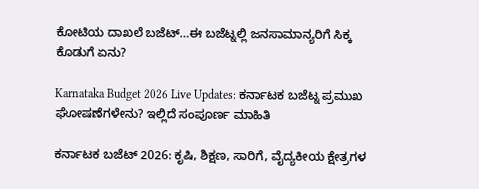ಕೋಟಿಯ ದಾಖಲೆ ಬಜೆಟ್…ಈ ಬಜೆಟ್ನಲ್ಲಿ ಜನಸಾಮಾನ್ಯರಿಗೆ ಸಿಕ್ಕ ಕೊಡುಗೆ ಏನು?

Karnataka Budget 2026 Live Updates: ಕರ್ನಾಟಕ ಬಜೆಟ್ನ ಪ್ರಮುಖ ಘೋಷಣೆಗಳೇನು? ಇಲ್ಲಿದೆ ಸಂಪೂರ್ಣ ಮಾಹಿತಿ

ಕರ್ನಾಟಕ ಬಜೆಟ್ 2026: ಕೃಷಿ, ಶಿಕ್ಷಣ, ಸಾರಿಗೆ, ವೈದ್ಯಕೀಯ ಕ್ಷೇತ್ರಗಳ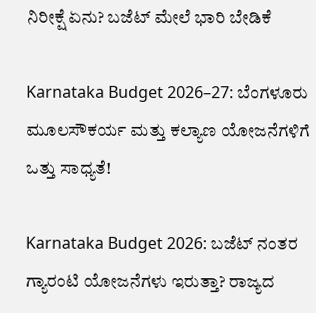ನಿರೀಕ್ಷೆ ಏನು? ಬಜೆಟ್ ಮೇಲೆ ಭಾರಿ ಬೇಡಿಕೆ

Karnataka Budget 2026–27: ಬೆಂಗಳೂರು ಮೂಲಸೌಕರ್ಯ ಮತ್ತು ಕಲ್ಯಾಣ ಯೋಜನೆಗಳಿಗೆ ಒತ್ತು ಸಾಧ್ಯತೆ!

Karnataka Budget 2026: ಬಜೆಟ್ ನಂತರ ಗ್ಯಾರಂಟಿ ಯೋಜನೆಗಳು ಇರುತ್ತಾ? ರಾಜ್ಯದ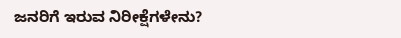ಜನರಿಗೆ ಇರುವ ನಿರೀಕ್ಷೆಗಳೇನು?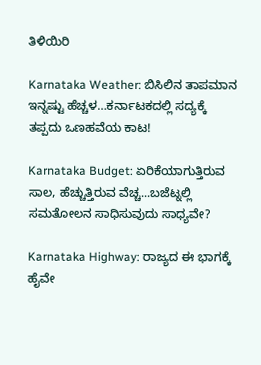ತಿಳಿಯಿರಿ

Karnataka Weather: ಬಿಸಿಲಿನ ತಾಪಮಾನ ಇನ್ನಷ್ಟು ಹೆಚ್ಚಳ…ಕರ್ನಾಟಕದಲ್ಲಿ ಸದ್ಯಕ್ಕೆ ತಪ್ಪದು ಒಣಹವೆಯ ಕಾಟ!

Karnataka Budget: ಏರಿಕೆಯಾಗುತ್ತಿರುವ ಸಾಲ, ಹೆಚ್ಚುತ್ತಿರುವ ವೆಚ್ಚ...ಬಜೆಟ್ನಲ್ಲಿ ಸಮತೋಲನ ಸಾಧಿಸುವುದು ಸಾಧ್ಯವೇ?

Karnataka Highway: ರಾಜ್ಯದ ಈ ಭಾಗಕ್ಕೆ ಹೈವೇ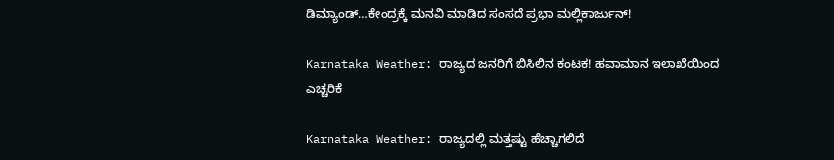ಡಿಮ್ಯಾಂಡ್…ಕೇಂದ್ರಕ್ಕೆ ಮನವಿ ಮಾಡಿದ ಸಂಸದೆ ಪ್ರಭಾ ಮಲ್ಲಿಕಾರ್ಜುನ್!

Karnataka Weather: ರಾಜ್ಯದ ಜನರಿಗೆ ಬಿಸಿಲಿನ ಕಂಟಕ! ಹವಾಮಾನ ಇಲಾಖೆಯಿಂದ ಎಚ್ಚರಿಕೆ

Karnataka Weather: ರಾಜ್ಯದಲ್ಲಿ ಮತ್ತಷ್ಟು ಹೆಚ್ಚಾಗಲಿದೆ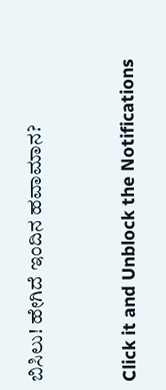ಬಿಸಿಲು! ಹೇಗಿದೆ ಇಂದಿನ ಹವಾಮಾನ?



Click it and Unblock the Notifications